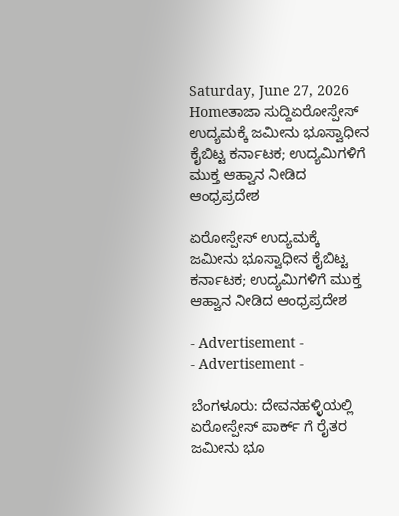Saturday, June 27, 2026
Homeತಾಜಾ ಸುದ್ದಿಏರೋಸ್ಪೇಸ್ ಉದ್ಯಮಕ್ಕೆ ಜಮೀನು ಭೂಸ್ವಾಧೀನ ಕೈಬಿಟ್ಟ ಕರ್ನಾಟಕ; ಉದ್ಯಮಿಗಳಿಗೆ ಮುಕ್ತ ಆಹ್ವಾನ ನೀಡಿದ ಆಂಧ್ರಪ್ರದೇಶ

ಏರೋಸ್ಪೇಸ್ ಉದ್ಯಮಕ್ಕೆ ಜಮೀನು ಭೂಸ್ವಾಧೀನ ಕೈಬಿಟ್ಟ ಕರ್ನಾಟಕ; ಉದ್ಯಮಿಗಳಿಗೆ ಮುಕ್ತ ಆಹ್ವಾನ ನೀಡಿದ ಆಂಧ್ರಪ್ರದೇಶ

- Advertisement -
- Advertisement -

ಬೆಂಗಳೂರು: ದೇವನಹಳ್ಳಿಯಲ್ಲಿ ಏರೋಸ್ಪೇಸ್ ಪಾರ್ಕ್ ಗೆ ರೈತರ ಜಮೀನು ಭೂ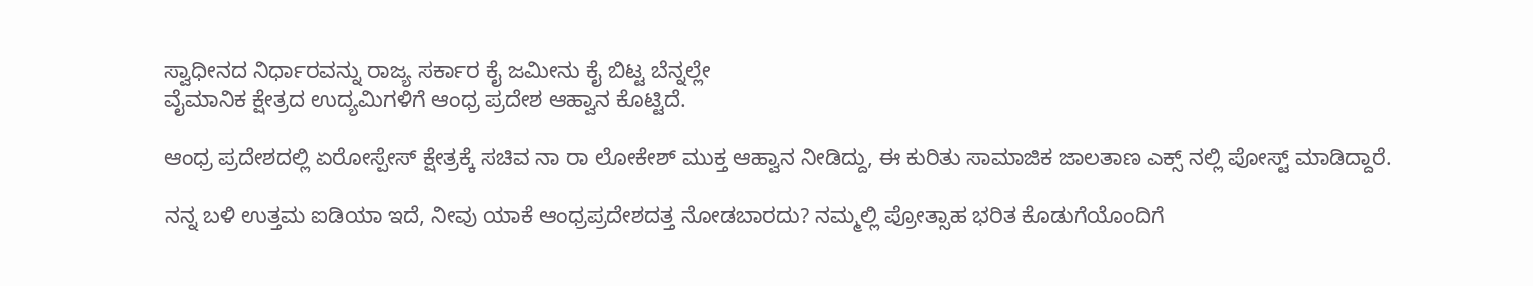ಸ್ವಾಧೀನದ ನಿರ್ಧಾರವನ್ನು ರಾಜ್ಯ ಸರ್ಕಾರ ಕೈ ಜಮೀನು ಕೈ ಬಿಟ್ಟ ಬೆನ್ನಲ್ಲೇ
ವೈಮಾನಿಕ ಕ್ಷೇತ್ರದ ಉದ್ಯಮಿಗಳಿಗೆ ಆಂಧ್ರ ಪ್ರದೇಶ ಆಹ್ವಾನ ಕೊಟ್ಟಿದೆ.

ಆಂಧ್ರ ಪ್ರದೇಶದಲ್ಲಿ ಏರೋಸ್ಪೇಸ್ ಕ್ಷೇತ್ರಕ್ಕೆ ಸಚಿವ ನಾ ರಾ ಲೋಕೇಶ್ ಮುಕ್ತ ಆಹ್ವಾನ ನೀಡಿದ್ದು, ಈ ಕುರಿತು ಸಾಮಾಜಿಕ ಜಾಲತಾಣ ಎಕ್ಸ್ ನಲ್ಲಿ ಪೋಸ್ಟ್ ಮಾಡಿದ್ದಾರೆ.

ನನ್ನ ಬಳಿ ಉತ್ತಮ ಐಡಿಯಾ ಇದೆ, ನೀವು ಯಾಕೆ ಆಂಧ್ರಪ್ರದೇಶದತ್ತ ನೋಡಬಾರದು? ನಮ್ಮಲ್ಲಿ ಪ್ರೋತ್ಸಾಹ ಭರಿತ ಕೊಡುಗೆಯೊಂದಿಗೆ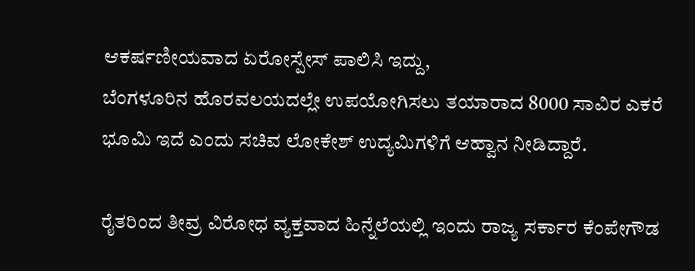ಆಕರ್ಷಣೀಯವಾದ ಏರೋಸ್ಪೇಸ್ ಪಾಲಿಸಿ ಇದ್ದು,
ಬೆಂಗಳೂರಿನ ಹೊರವಲಯದಲ್ಲೇ ಉಪಯೋಗಿಸಲು ತಯಾರಾದ 8000 ಸಾವಿರ ಎಕರೆ ಭೂಮಿ ಇದೆ ಎಂದು ಸಚಿವ ಲೋಕೇಶ್ ಉದ್ಯಮಿಗಳಿಗೆ ಆಹ್ವಾನ ನೀಡಿದ್ದಾರೆ.

ರೈತರಿಂದ ತೀವ್ರ ವಿರೋಧ ವ್ಯಕ್ತವಾದ ಹಿನ್ನೆಲೆಯಲ್ಲಿ ಇಂದು ರಾಜ್ಯ ಸರ್ಕಾರ ಕೆಂಪೇಗೌಡ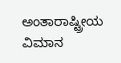ಅಂತಾರಾಷ್ಟ್ರೀಯ ವಿಮಾನ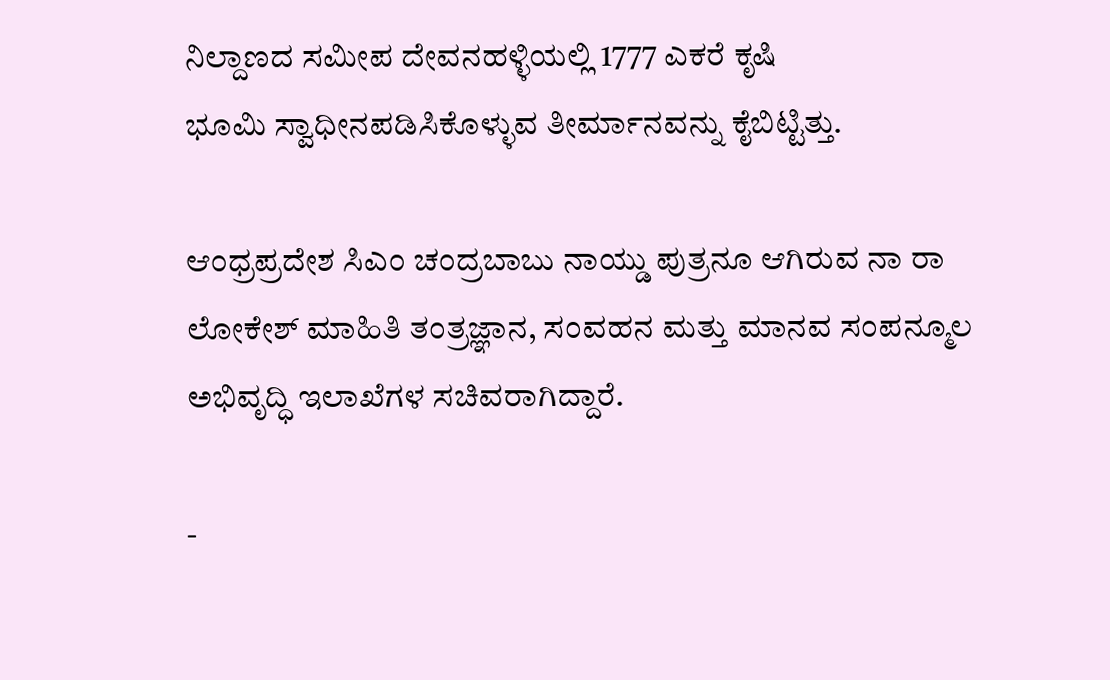ನಿಲ್ದಾಣದ ಸಮೀಪ ದೇವನಹಳ್ಳಿಯಲ್ಲಿ 1777 ಎಕರೆ ಕೃಷಿ ಭೂಮಿ ‌ಸ್ವಾಧೀನಪಡಿಸಿಕೊಳ್ಳುವ ತೀರ್ಮಾನವನ್ನು ಕೈಬಿಟ್ಟಿತ್ತು.

ಆಂಧ್ರಪ್ರದೇಶ ಸಿಎಂ ಚಂದ್ರಬಾಬು ನಾಯ್ಡು ಪುತ್ರನೂ ಆಗಿರುವ ನಾ ರಾ ಲೋಕೇಶ್ ಮಾಹಿತಿ ತಂತ್ರಜ್ಞಾನ, ಸಂವಹನ ಮತ್ತು ಮಾನವ ಸಂಪನ್ಮೂಲ ಅಭಿವೃದ್ಧಿ ಇಲಾಖೆಗಳ ಸಚಿವರಾಗಿದ್ದಾರೆ.

-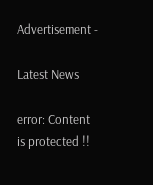Advertisement -

Latest News

error: Content is protected !!